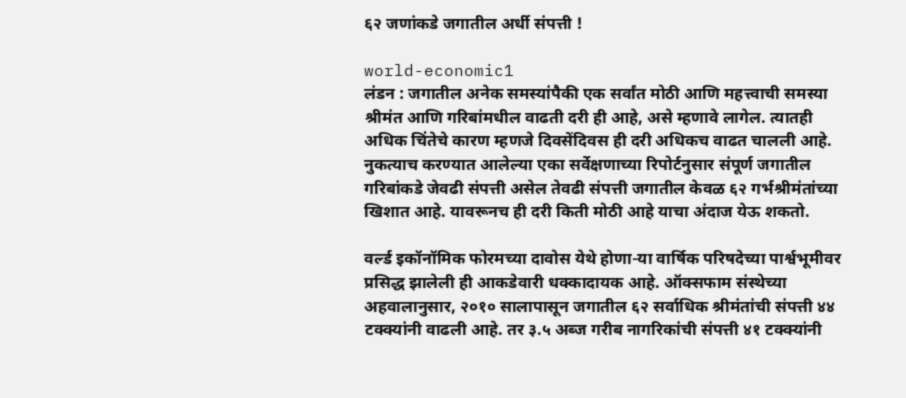६२ जणांकडे जगातील अर्धी संपत्ती !

world-economic1
लंडन : जगातील अनेक समस्यांपैकी एक सर्वांत मोठी आणि महत्त्वाची समस्या श्रीमंत आणि गरिबांमधील वाढती दरी ही आहे, असे म्हणावे लागेल. त्यातही अधिक चिंतेचे कारण म्हणजे दिवसेंदिवस ही दरी अधिकच वाढत चालली आहे. नुकत्याच करण्यात आलेल्या एका सर्वेक्षणाच्या रिपोर्टनुसार संपूर्ण जगातील गरिबांकडे जेवढी संपत्ती असेल तेवढी संपत्ती जगातील केवळ ६२ गर्भश्रीमंतांच्या खिशात आहे. यावरूनच ही दरी किती मोठी आहे याचा अंदाज येऊ शकतो.

वर्ल्ड इकॉनॉमिक फोरमच्या दावोस येथे होणा-या वार्षिक परिषदेच्या पार्श्वभूमीवर प्रसिद्ध झालेली ही आकडेवारी धक्कादायक आहे. ऑक्सफाम संस्थेच्या अहवालानुसार, २०१० सालापासून जगातील ६२ सर्वाधिक श्रीमंतांची संपत्ती ४४ टक्क्यांनी वाढली आहे. तर ३.५ अब्ज गरीब नागरिकांची संपत्ती ४१ टक्क्यांनी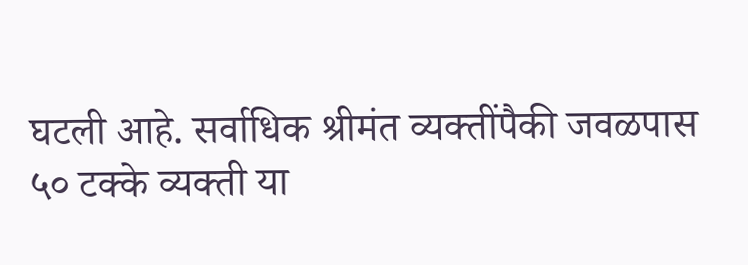घटली आहे. सर्वाधिक श्रीमंत व्यक्तींपैकी जवळपास ५० टक्के व्यक्ती या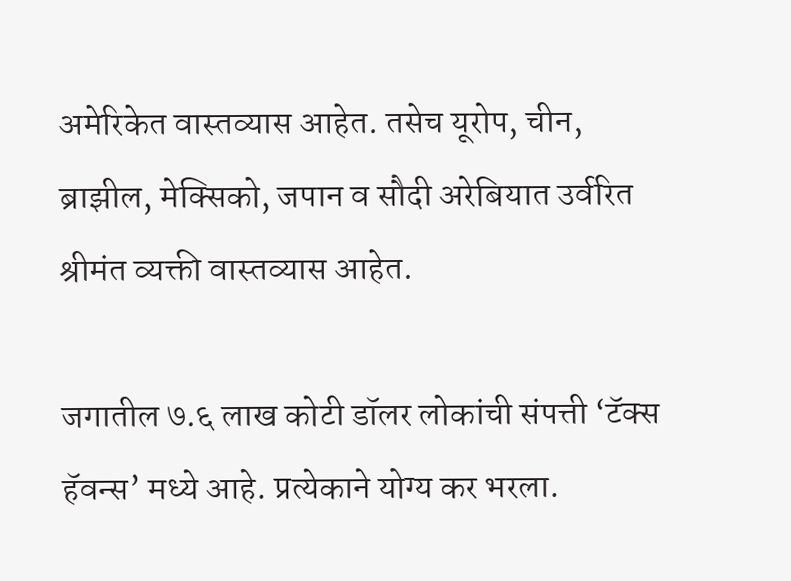अमेरिकेत वास्तव्यास आहेत. तसेच यूरोप, चीन, ब्राझील, मेक्सिको, जपान व सौदी अरेबियात उर्वरित श्रीमंत व्यक्ती वास्तव्यास आहेत.

जगातील ७.६ लाख कोटी डॉलर लोकांची संपत्ती ‘टॅक्स हॅवन्स’ मध्ये आहे. प्रत्येकाने योग्य कर भरला.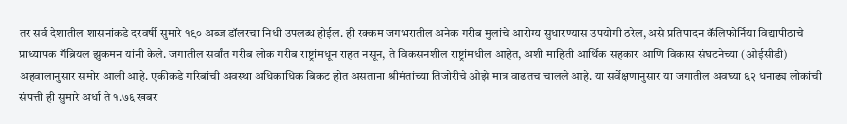तर सर्व देशातील शासनांकडे दरवर्षी सुमारे १९० अब्ज डॉलरचा निधी उपलब्ध होईल. ही रक्कम जगभरातील अनेक गरीब मुलांचे आरोग्य सुधारण्यास उपयोगी ठरेल, असे प्रतिपादन कॅलिफोर्निया विद्यापीठाचे प्राध्यापक गॅब्रियल झुकमन यांनी केले. जगातील सर्वांत गरीब लोक गरीब राष्ट्रांमधून राहत नसून, ते विकसनशील राष्ट्रांमधील आहेत, अशी माहिती आर्थिक सहकार आणि विकास संघटनेच्या (ओईसीडी) अहवालानुसार समोर आली आहे. एकीकडे गरिबांची अवस्था अधिकाधिक बिकट होत असताना श्रीमंतांच्या तिजोरीचे ओझे मात्र वाढतच चालले आहे. या सर्वेक्षणानुसार या जगातील अवघ्या ६२ धनाढ्य लोकांची संपत्ती ही सुमारे अर्धा ते १.७६ खबर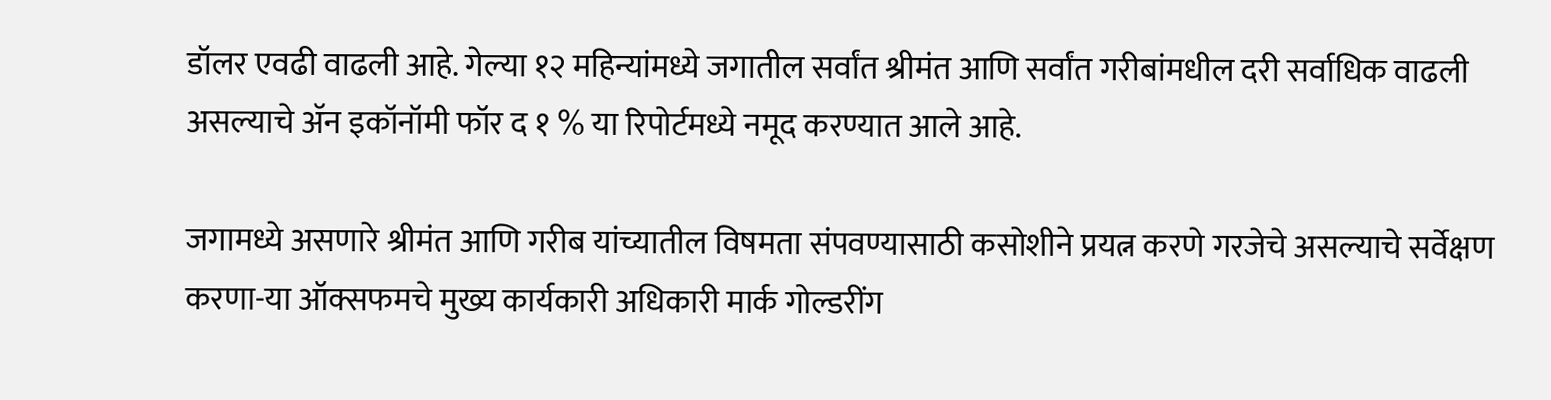डॉलर एवढी वाढली आहे. गेल्या १२ महिन्यांमध्ये जगातील सर्वांत श्रीमंत आणि सर्वांत गरीबांमधील दरी सर्वाधिक वाढली असल्याचे अ‍ॅन इकॉनॉमी फॉर द १ % या रिपोर्टमध्ये नमूद करण्यात आले आहे.

जगामध्ये असणारे श्रीमंत आणि गरीब यांच्यातील विषमता संपवण्यासाठी कसोशीने प्रयत्न करणे गरजेचे असल्याचे सर्वेक्षण करणा-या ऑक्सफमचे मुख्य कार्यकारी अधिकारी मार्क गोल्डरींग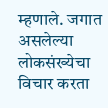म्हणाले. जगात असलेल्या लोकसंख्येचा विचार करता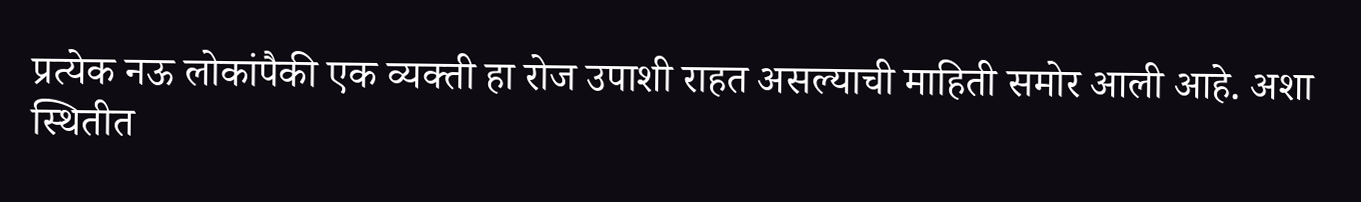प्रत्येक नऊ लोकांपैकी एक व्यक्ती हा रोज उपाशी राहत असल्याची माहिती समोर आली आहे. अशा स्थितीत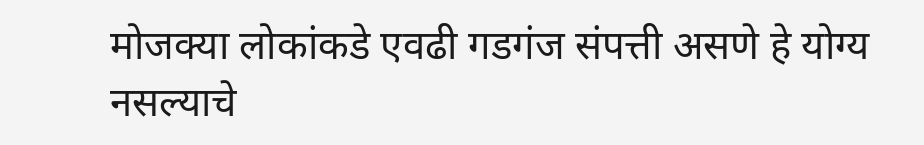मोजक्या लोकांकडे एवढी गडगंज संपत्ती असणे हे योग्य नसल्याचे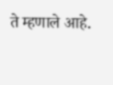ते म्हणाले आहे.